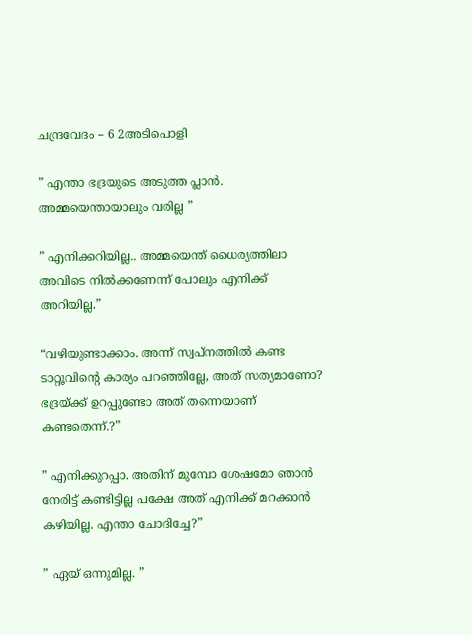ചന്ദ്രവേദം – 6 2അടിപൊളി

” എന്താ ഭദ്രയുടെ അടുത്ത പ്ലാൻ. അമ്മയെന്തായാലും വരില്ല ”

” എനിക്കറിയില്ല.. അമ്മയെന്ത് ധൈര്യത്തിലാ അവിടെ നിൽക്കണേന്ന് പോലും എനിക്ക് അറിയില്ല.”

“വഴിയുണ്ടാക്കാം. അന്ന് സ്വപ്നത്തിൽ കണ്ട ടാറ്റൂവിൻ്റെ കാര്യം പറഞ്ഞില്ലേ, അത് സത്യമാണോ? ഭദ്രയ്ക്ക് ഉറപ്പുണ്ടോ അത് തന്നെയാണ് കണ്ടതെന്ന്.?”

” എനിക്കുറപ്പാ. അതിന് മുമ്പോ ശേഷമോ ഞാൻ നേരിട്ട് കണ്ടിട്ടില്ല പക്ഷേ അത് എനിക്ക് മറക്കാൻ കഴിയില്ല. എന്താ ചോദിച്ചേ?”

” ഏയ് ഒന്നുമില്ല. ”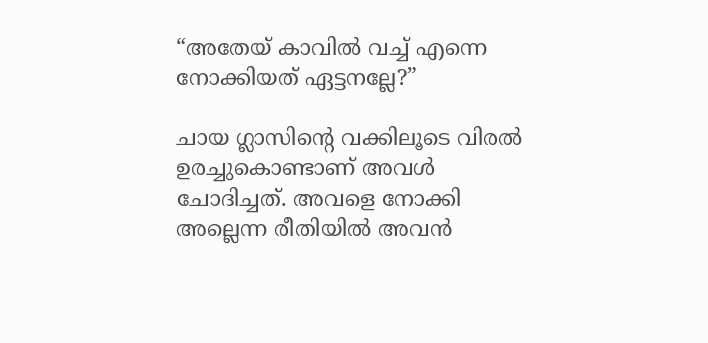“അതേയ് കാവിൽ വച്ച് എന്നെ നോക്കിയത് ഏട്ടനല്ലേ?”

ചായ ഗ്ലാസിൻ്റെ വക്കിലൂടെ വിരൽ ഉരച്ചുകൊണ്ടാണ് അവൾ ചോദിച്ചത്. അവളെ നോക്കി അല്ലെന്ന രീതിയിൽ അവൻ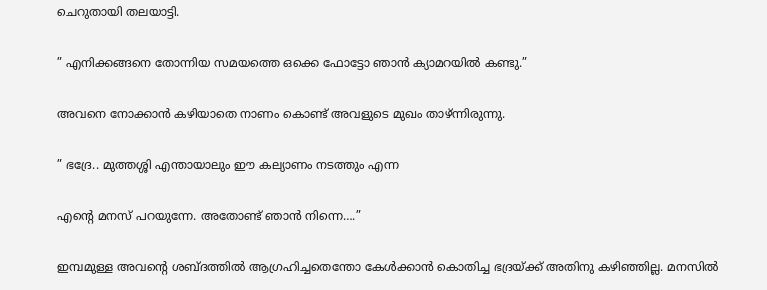ചെറുതായി തലയാട്ടി.

” എനിക്കങ്ങനെ തോന്നിയ സമയത്തെ ഒക്കെ ഫോട്ടോ ഞാൻ ക്യാമറയിൽ കണ്ടു.”

അവനെ നോക്കാൻ കഴിയാതെ നാണം കൊണ്ട് അവളുടെ മുഖം താഴ്ന്നിരുന്നു.

” ഭദ്രേ.. മുത്തശ്ശി എന്തായാലും ഈ കല്യാണം നടത്തും എന്ന

എൻ്റെ മനസ് പറയുന്നേ. അതോണ്ട് ഞാൻ നിന്നെ….”

ഇമ്പമുള്ള അവൻ്റെ ശബ്ദത്തിൽ ആഗ്രഹിച്ചതെന്തോ കേൾക്കാൻ കൊതിച്ച ഭദ്രയ്ക്ക് അതിനു കഴിഞ്ഞില്ല. മനസിൽ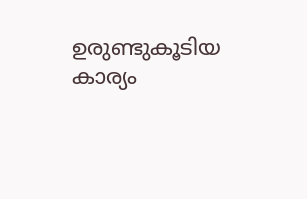ഉരുണ്ടുകൂടിയ കാര്യം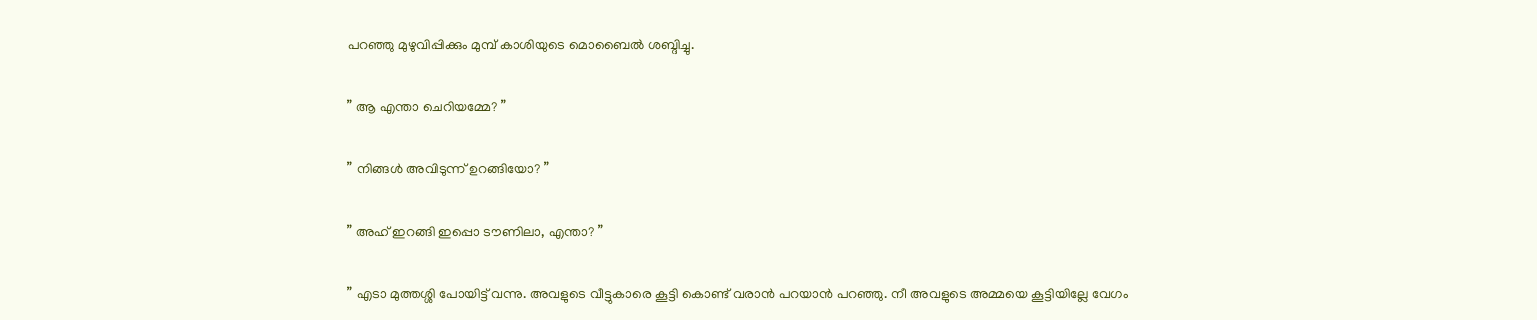പറഞ്ഞു മുഴുവിപ്പിക്കും മുമ്പ് കാശിയുടെ മൊബൈൽ ശബ്ദിച്ചു.

” ആ എന്താ ചെറിയമ്മേ? ”

” നിങ്ങൾ അവിടുന്ന് ഉറങ്ങിയോ? ”

” അഹ് ഇറങ്ങി ഇപ്പൊ ടൗണിലാ, എന്താ? ”

” എടാ മുത്തശ്ശി പോയിട്ട് വന്നു. അവളുടെ വീട്ടുകാരെ കൂട്ടി കൊണ്ട് വരാൻ പറയാൻ പറഞ്ഞു. നീ അവളുടെ അമ്മയെ കൂട്ടിയില്ലേ വേഗം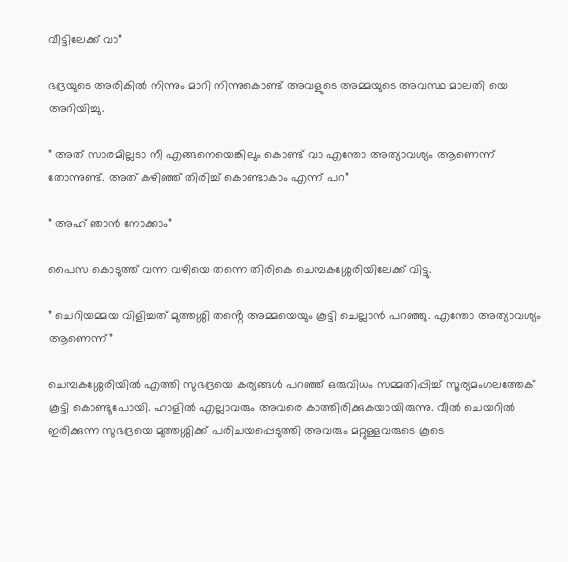വീട്ടിലേക്ക് വാ”

ഭദ്രയുടെ അരികിൽ നിന്നും മാറി നിന്നുകൊണ്ട് അവളുടെ അമ്മയുടെ അവസ്ഥ മാലതി യെ അറിയിച്ചു.

” അത് സാരമില്ലടാ നീ എങ്ങനെയെങ്കിലും കൊണ്ട് വാ എന്തോ അത്യാവശ്യം ആണെന്ന് തോന്നുണ്ട്. അത് കഴിഞ്ഞ് തിരിച്ച് കൊണ്ടാകാം എന്ന് പറ”

” അഹ് ഞാൻ നോക്കാം”

പൈസ കൊടുത്ത് വന്ന വഴിയെ തന്നെ തിരികെ ചെമ്പകശ്ശേരിയിലേക്ക് വിട്ടു.

” ചെറിയമ്മയ വിളിച്ചത് മുത്തശ്ശി തൻ്റെ അമ്മയെയും കൂട്ടി ചെല്ലാൻ പറഞ്ഞു. എന്തോ അത്യാവശ്യം ആണെന്ന്”

ചെമ്പകശ്ശേരിയിൽ എത്തി സുഭദ്രയെ കര്യങ്ങൾ പറഞ്ഞ് ഒരുവിധം സമ്മതിപ്പിച്ച് സൂര്യമംഗലത്തേക് കൂട്ടി കൊണ്ടുപോയി. ഹാളിൽ എല്ലാവരും അവരെ കാത്തിരിക്കുകയായിരുന്നു. വീൽ ചെയറിൽ ഇരിക്കുന്ന സുഭദ്രയെ മുത്തശ്ശിക്ക് പരിചയപ്പെടുത്തി അവരും മറ്റുള്ളവരുടെ കൂടെ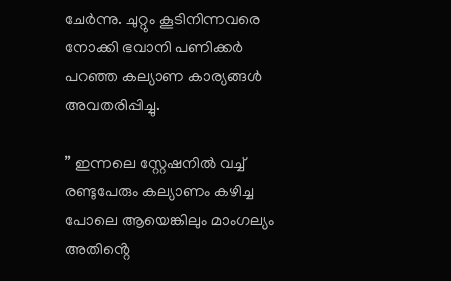ചേർന്നു. ചുറ്റും കൂടിനിന്നവരെ നോക്കി ഭവാനി പണിക്കർ പറഞ്ഞ കല്യാണ കാര്യങ്ങൾ അവതരിപ്പിച്ചു.

” ഇന്നലെ സ്റ്റേഷനിൽ വച്ച് രണ്ടുപേരും കല്യാണം കഴിച്ച പോലെ ആയെങ്കിലും മാംഗല്യം അതിൻ്റെ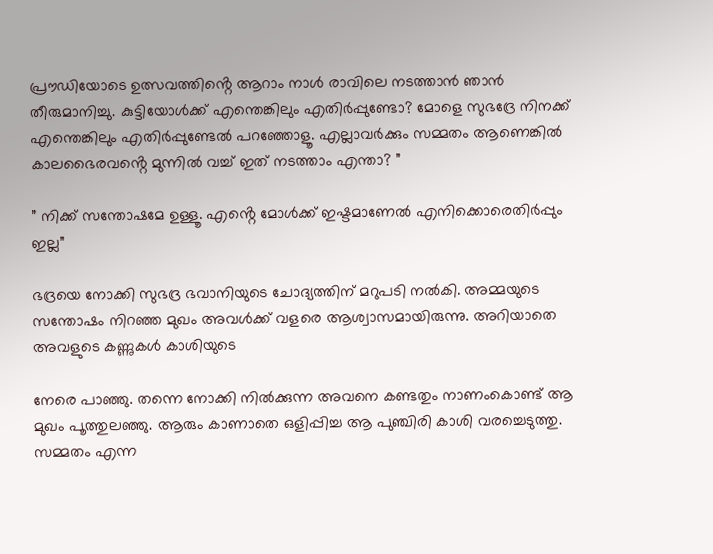പ്രൗഡിയോടെ ഉത്സവത്തിൻ്റെ ആറാം നാൾ രാവിലെ നടത്താൻ ഞാൻ തീരുമാനിച്ചു. കുട്ടിയോൾക്ക് എന്തെങ്കിലും എതിർപ്പുണ്ടോ? മോളെ സുഭദ്രേ നിനക്ക് എന്തെങ്കിലും എതിർപ്പുണ്ടേൽ പറഞ്ഞോളൂ. എല്ലാവർക്കും സമ്മതം ആണെങ്കിൽ കാലഭൈരവൻ്റെ മുന്നിൽ വച്ച് ഇത് നടത്താം എന്താ? ”

” നിക്ക് സന്തോഷമേ ഉള്ളൂ. എൻ്റെ മോൾക്ക് ഇഷ്ടമാണേൽ എനിക്കൊരെതിർപ്പും ഇല്ല”

ഭദ്രയെ നോക്കി സുഭദ്ര ഭവാനിയുടെ ചോദ്യത്തിന് മറുപടി നൽകി. അമ്മയുടെ സന്തോഷം നിറഞ്ഞ മുഖം അവൾക്ക് വളരെ ആശ്വാസമായിരുന്നു. അറിയാതെ അവളുടെ കണ്ണുകൾ കാശിയുടെ

നേരെ പാഞ്ഞു. തന്നെ നോക്കി നിൽക്കുന്ന അവനെ കണ്ടതും നാണംകൊണ്ട് ആ മുഖം പൂത്തുലഞ്ഞു. ആരും കാണാതെ ഒളിപ്പിച്ച ആ പുഞ്ചിരി കാശി വരച്ചെടുത്തു. സമ്മതം എന്ന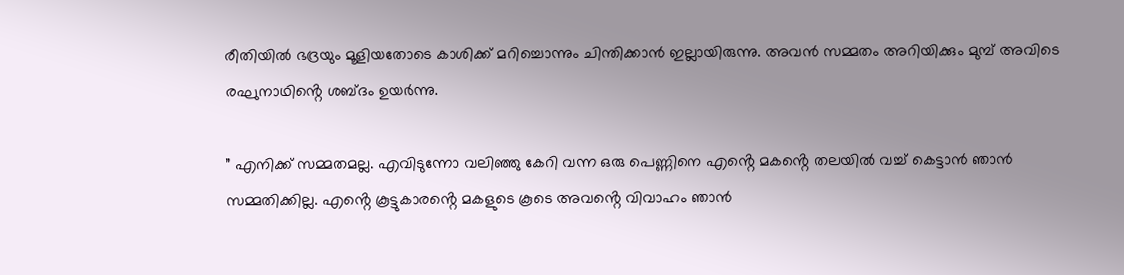രീതിയിൽ ഭദ്രയും മൂളിയതോടെ കാശിക്ക് മറിച്ചൊന്നും ചിന്തിക്കാൻ ഇല്ലായിരുന്നു. അവൻ സമ്മതം അറിയിക്കും മുമ്പ് അവിടെ രഘുനാഥിൻ്റെ ശബ്ദം ഉയർന്നു.

” എനിക്ക് സമ്മതമല്ല. എവിടുന്നോ വലിഞ്ഞു കേറി വന്ന ഒരു പെണ്ണിനെ എൻ്റെ മകൻ്റെ തലയിൽ വച്ച് കെട്ടാൻ ഞാൻ സമ്മതിക്കില്ല. എൻ്റെ കൂട്ടുകാരൻ്റെ മകളുടെ കൂടെ അവൻ്റെ വിവാഹം ഞാൻ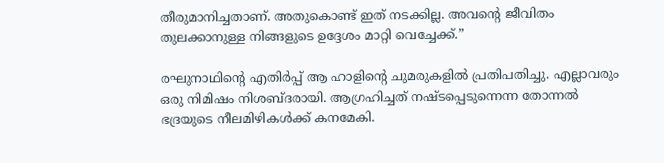തീരുമാനിച്ചതാണ്. അതുകൊണ്ട് ഇത് നടക്കില്ല. അവൻ്റെ ജീവിതം തുലക്കാനുള്ള നിങ്ങളുടെ ഉദ്ദേശം മാറ്റി വെച്ചേക്ക്.”

രഘുനാഥിൻ്റെ എതിർപ്പ് ആ ഹാളിൻ്റെ ചുമരുകളിൽ പ്രതിപതിച്ചു. എല്ലാവരും ഒരു നിമിഷം നിശബ്ദരായി. ആഗ്രഹിച്ചത് നഷ്ടപ്പെടുന്നെന്ന തോന്നൽ ഭദ്രയുടെ നീലമിഴികൾക്ക് കനമേകി.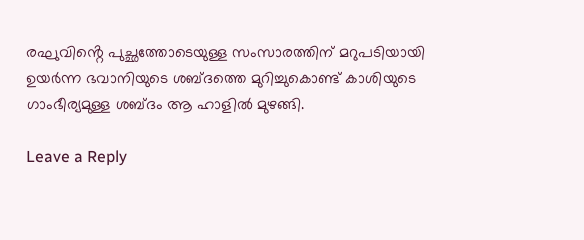രഘുവിൻ്റെ പുച്ഛത്തോടെയുള്ള സംസാരത്തിന് മറുപടിയായി ഉയർന്ന ഭവാനിയുടെ ശബ്ദത്തെ മുറിച്ചുകൊണ്ട് കാശിയുടെ ഗാംഭീര്യമുള്ള ശബ്ദം ആ ഹാളിൽ മുഴങ്ങി.

Leave a Reply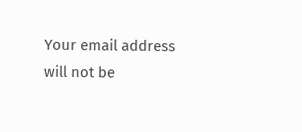Your email address will not be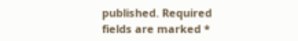published. Required fields are marked *